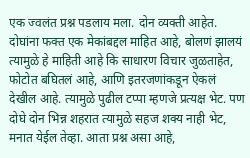एक ज्वलंत प्रश्न पडलाय मला. दोन व्यक्ती आहेत. दोघांना फक्त एक मेकांबद्दल माहित आहे, बोलणं झालयं त्यामुळे हे माहिती आहे कि साधारण विचार जुळताहेत, फोटोत बघितलं आहे, आणि इतरजणांकडून ऐकलं देखील आहे. त्यामुळे पुढील टप्पा म्हणजे प्रत्यक्ष भेट. पण दोघे दोन भिन्न शहरात त्यामुळे सहज शक्य नाही भेट, मनात येईल तेव्हा. आता प्रश्न असा आहे,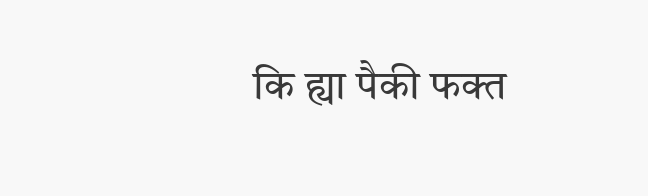कि ह्या पैकी फक्त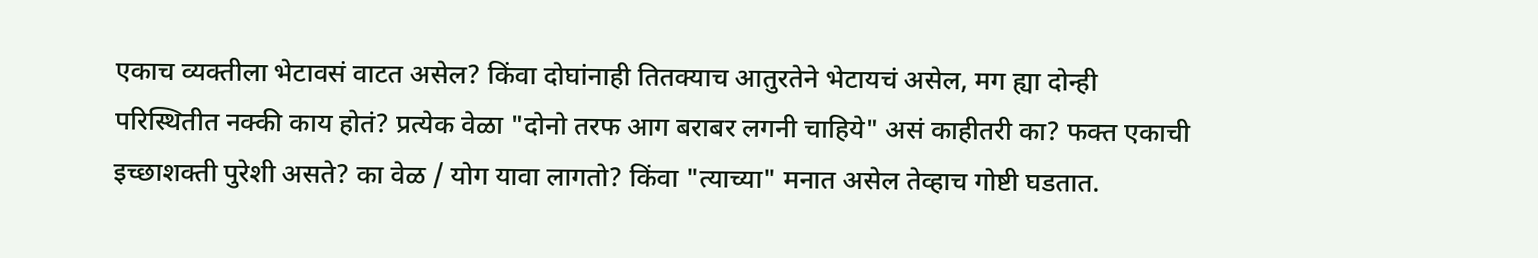एकाच व्यक्तीला भेटावसं वाटत असेल? किंवा दोघांनाही तितक्याच आतुरतेने भेटायचं असेल, मग ह्या दोन्ही परिस्थितीत नक्की काय होतं? प्रत्येक वेळा "दोनो तरफ आग बराबर लगनी चाहिये" असं काहीतरी का? फक्त एकाची इच्छाशक्ती पुरेशी असते? का वेळ / योग यावा लागतो? किंवा "त्याच्या" मनात असेल तेव्हाच गोष्टी घडतात.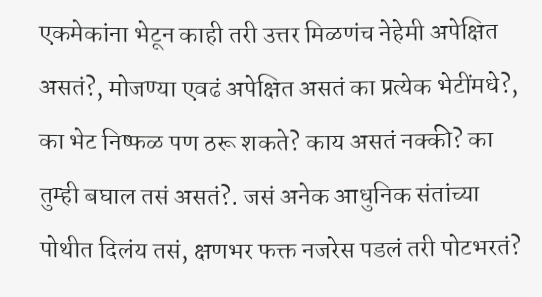एकमेकांना भेटून काही तरी उत्तर मिळणंच नेहेमी अपेक्षित असतं?, मोजण्या एवढं अपेक्षित असतं का प्रत्येक भेटींमधे?, का भेट निष्फळ पण ठरू शकते? काय असतं नक्की? का तुम्ही बघाल तसं असतं?. जसं अनेक आधुनिक संतांच्या पोथीत दिलंय तसं, क्षणभर फक्त नजरेस पडलं तरी पोटभरतं?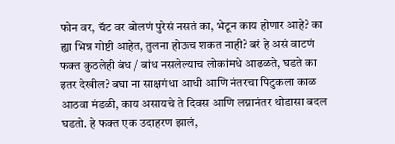फोन वर, चॅट वर बोलणं पुरेसं नसतं का, भेटून काय होणार आहे? का ह्या भिन्न गोष्टी आहेत, तुलना होऊच शकत नाही? बरं हे असं वाटणं फक्त कुठलेही बंध / बांध नसलेल्याच लोकांमधे आढळते, घडते का इतर देखील? बघा ना साक्षगंधा आधी आणि नंतरचा पिटुकला काळ आठवा मंडळी, काय असायचे ते दिवस आणि लग्नानंतर थोडासा बदल घडतो. हे फक्त एक उदाहरण झालं,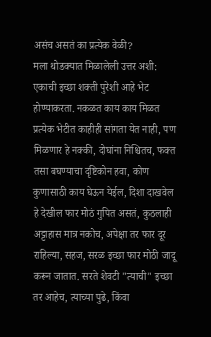असंच असतं का प्रत्येक वेळी?
मला थोडक्यात मिळालेली उत्तर अशी: एकाची इच्छा शक्ती पुरेशी आहे भेट होण्याकरता. नकळत काय काय मिळत प्रत्येक भेटीत काहीही सांगता येत नाही, पण मिळणार हे नक्की, दोघांना निश्चितच, फक्त तसा बघण्याचा दृष्टिकोन हवा, कोण कुणासाठी काय घेऊन येईल, दिशा दाखवेल हे देखील फार मोठं गुपित असतं, कुठलाही अट्टाहास मात्र नकोच, अपेक्षा तर फार दूर राहिल्या, सहज, सरळ इच्छा फार मोठी जादू करून जातात. सरते शेवटी "त्याची" इच्छा तर आहेच, त्याच्या पुढे, किंवा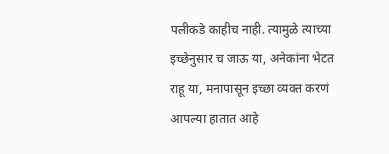पलीकडे काहीच नाही. त्यामुळे त्याच्या इच्छेनुसार च जाऊ या, अनेकांना भेटत राहू या, मनापासून इच्छा व्यक्त करणं आपल्या हातात आहे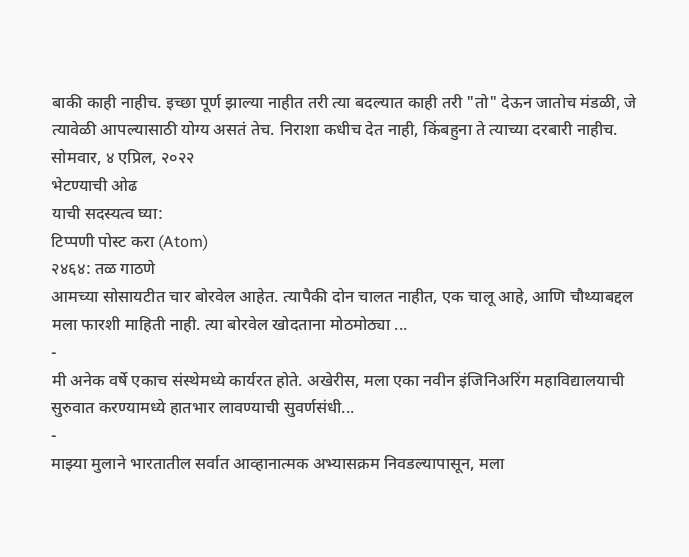बाकी काही नाहीच. इच्छा पूर्ण झाल्या नाहीत तरी त्या बदल्यात काही तरी "तो" देऊन जातोच मंडळी, जे त्यावेळी आपल्यासाठी योग्य असतं तेच. निराशा कधीच देत नाही, किंबहुना ते त्याच्या दरबारी नाहीच.
सोमवार, ४ एप्रिल, २०२२
भेटण्याची ओढ
याची सदस्यत्व घ्या:
टिप्पणी पोस्ट करा (Atom)
२४६४: तळ गाठणे
आमच्या सोसायटीत चार बोरवेल आहेत. त्यापैकी दोन चालत नाहीत, एक चालू आहे, आणि चौथ्याबद्दल मला फारशी माहिती नाही. त्या बोरवेल खोदताना मोठमोठ्या ...
-
मी अनेक वर्षे एकाच संस्थेमध्ये कार्यरत होते. अखेरीस, मला एका नवीन इंजिनिअरिंग महाविद्यालयाची सुरुवात करण्यामध्ये हातभार लावण्याची सुवर्णसंधी...
-
माझ्या मुलाने भारतातील सर्वात आव्हानात्मक अभ्यासक्रम निवडल्यापासून, मला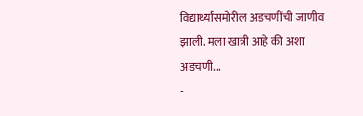विद्यार्थ्यांसमोरील अडचणींची जाणीव झाली. मला खात्री आहे की अशा अडचणी...
-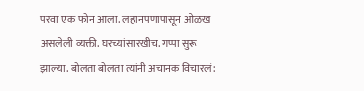परवा एक फोन आला. लहानपणापासून ओळख असलेली व्यक्ती. घरच्यांसारखीच. गप्पा सुरू झाल्या. बोलता बोलता त्यांनी अचानक विचारलं: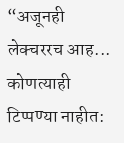“अजूनही लेक्चररच आह...
कोणत्याही टिप्पण्या नाहीत: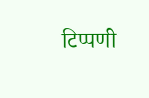टिप्पणी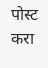पोस्ट करा